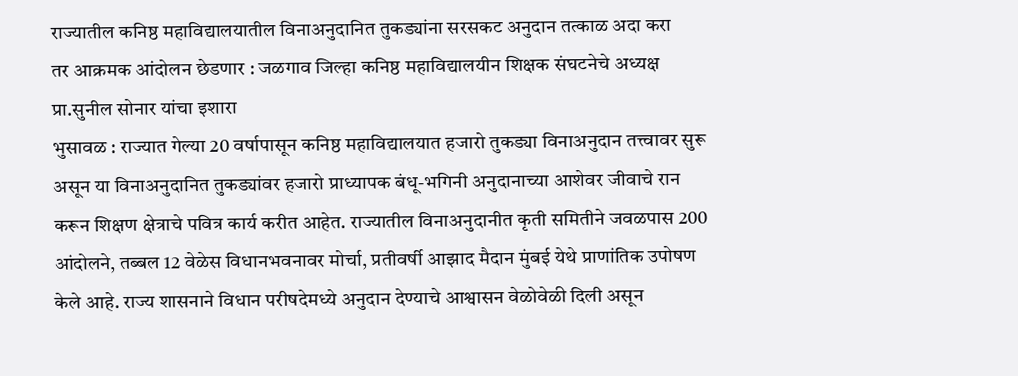राज्यातील कनिष्ठ महाविद्यालयातील विनाअनुदानित तुकड्यांना सरसकट अनुदान तत्काळ अदा करा
तर आक्रमक आंदोलन छेडणार : जळगाव जिल्हा कनिष्ठ महाविद्यालयीन शिक्षक संघटनेचे अध्यक्ष प्रा.सुनील सोनार यांचा इशारा
भुसावळ : राज्यात गेल्या 20 वर्षापासून कनिष्ठ महाविद्यालयात हजारो तुकड्या विनाअनुदान तत्त्वावर सुरू असून या विनाअनुदानित तुकड्यांवर हजारो प्राध्यापक बंधू-भगिनी अनुदानाच्या आशेवर जीवाचे रान करून शिक्षण क्षेत्राचे पवित्र कार्य करीत आहेत. राज्यातील विनाअनुदानीत कृती समितीने जवळपास 200 आंदोलने, तब्बल 12 वेळेस विधानभवनावर मोर्चा, प्रतीवर्षी आझाद मैदान मुंबई येथे प्राणांतिक उपोषण केले आहे. राज्य शासनाने विधान परीषदेमध्ये अनुदान देण्याचे आश्वासन वेळोवेळी दिली असून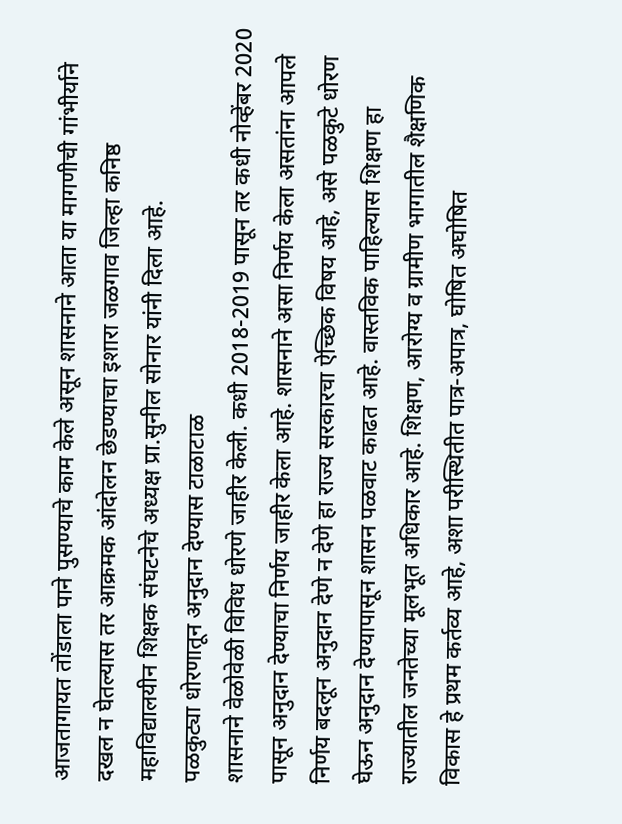आजतागायत तोंडाला पाने पुसण्याचे काम केले असून शासनाने आता या मागणीची गांभीर्याने दखल न घेतल्यास तर आक्रमक आंदोलन छेडण्याचा इशारा जळगाव जिल्हा कनिष्ठ महाविद्यालयीन शिक्षक संघटनेचे अध्यक्ष प्रा.सुनील सोनार यांनी दिला आहे.
पळकुट्या धोरणातून अनुदान देण्यास टाळाटाळ
शासनाने वेळोवेळी विविध धोरणे जाहीर केली. कधी 2018-2019 पासून तर कधी नोव्हेंबर 2020 पासून अनुदान देण्याचा निर्णय जाहीर केला आहे. शासनाने असा निर्णय केला असतांना आपले निर्णय बदलून अनुदान देणे न देणे हा राज्य सरकारचा ऐच्छिक विषय आहे, असे पळकुटे धोरण घेऊन अनुदान देण्यापासून शासन पळवाट काढत आहे. वास्तविक पाहिल्यास शिक्षण हा राज्यातील जनतेच्या मूलभूत अधिकार आहे. शिक्षण, आरोग्य व ग्रामीण भागातील शैक्षणिक विकास हे प्रथम कर्तव्य आहे, अशा परीस्थितीत पात्र-अपात्र, घोषित अघोषित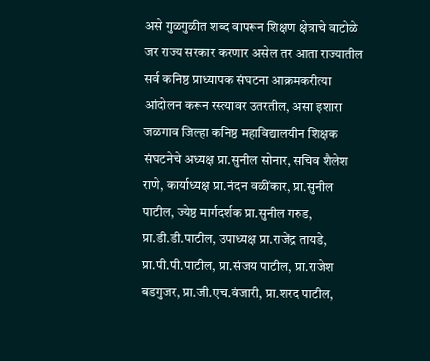असे गुळगुळीत शब्द वापरून शिक्षण क्षेत्राचे वाटोळे जर राज्य सरकार करणार असेल तर आता राज्यातील सर्व कनिष्ठ प्राध्यापक संघटना आक्रमकरीत्या आंदोलन करून रस्त्यावर उतरतील, असा इशारा जळगाव जिल्हा कनिष्ठ महाविद्यालयीन शिक्षक संघटनेचे अध्यक्ष प्रा.सुनील सोनार, सचिव शैलेश राणे, कार्याध्यक्ष प्रा.नंदन वळींकार, प्रा.सुनील पाटील, ज्येष्ठ मार्गदर्शक प्रा.सुनील गरुड, प्रा.डी.डी.पाटील, उपाध्यक्ष प्रा.राजेंद्र तायडे, प्रा.पी.पी.पाटील, प्रा.संजय पाटील, प्रा.राजेश बडगुजर, प्रा.जी.एच.वंजारी, प्रा.शरद पाटील,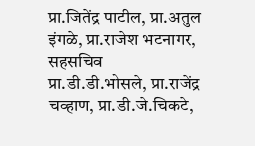प्रा.जितेंद्र पाटील, प्रा.अतुल इंगळे, प्रा.राजेश भटनागर, सहसचिव प्रा.डी.डी.भोसले, प्रा.राजेंद्र चव्हाण, प्रा.डी.जे.चिकटे,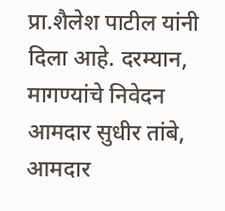प्रा.शैलेश पाटील यांनी दिला आहे. दरम्यान, मागण्यांचे निवेदन आमदार सुधीर तांबे, आमदार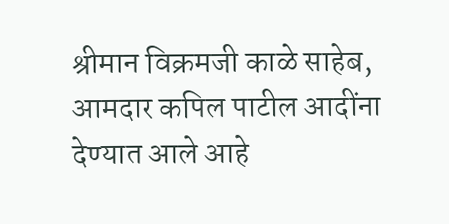श्रीमान विक्रमजी काळे साहेब, आमदार कपिल पाटील आदींना देण्यात आले आहे